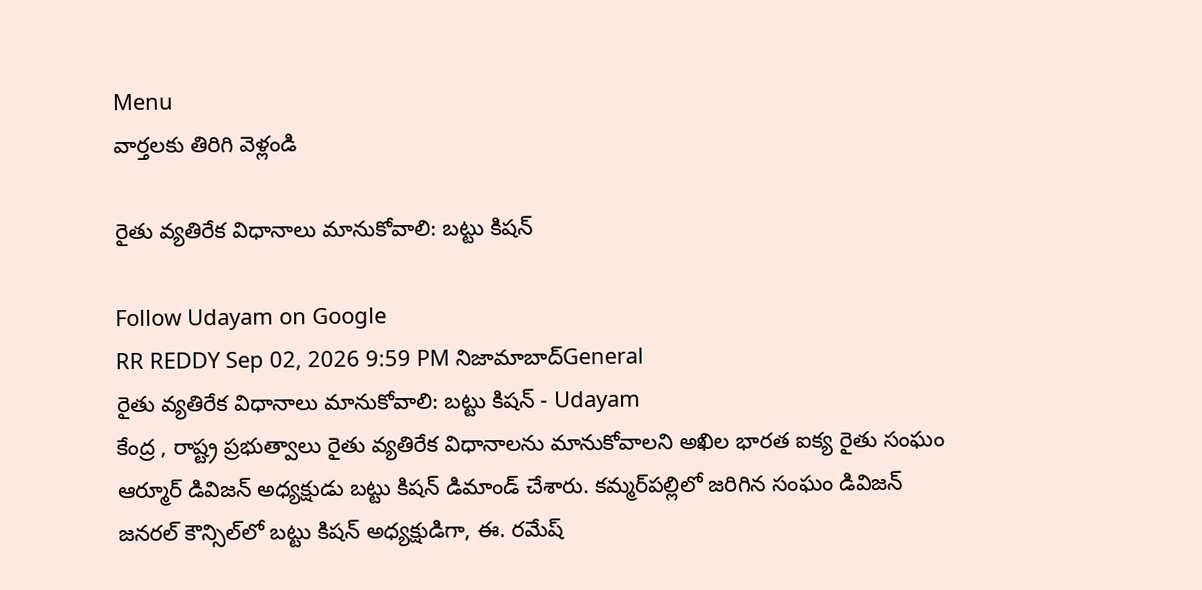Menu
వార్తలకు తిరిగి వెళ్లండి

రైతు వ్యతిరేక విధానాలు మానుకోవాలి: బట్టు కిషన్

Follow Udayam on Google
RR REDDY Sep 02, 2026 9:59 PM నిజామాబాద్General
రైతు వ్యతిరేక విధానాలు మానుకోవాలి: బట్టు కిషన్ - Udayam
కేంద్ర , రాష్ట్ర ప్రభుత్వాలు రైతు వ్యతిరేక విధానాలను మానుకోవాలని అఖిల భారత ఐక్య రైతు సంఘం ఆర్మూర్ డివిజన్ అధ్యక్షుడు బట్టు కిషన్ డిమాండ్ చేశారు. కమ్మర్‌పల్లిలో జరిగిన సంఘం డివిజన్ జనరల్ కౌన్సిల్‌లో బట్టు కిషన్ అధ్యక్షుడిగా, ఈ. రమేష్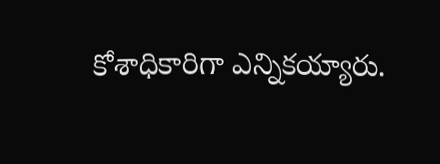కోశాధికారిగా ఎన్నికయ్యారు.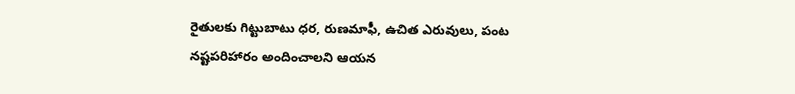రైతులకు గిట్టుబాటు ధర, రుణమాఫీ, ఉచిత ఎరువులు, పంట నష్టపరిహారం అందించాలని ఆయన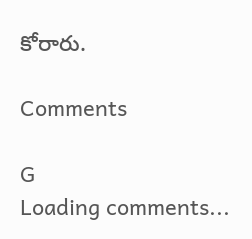కోరారు.

Comments

G
Loading comments...